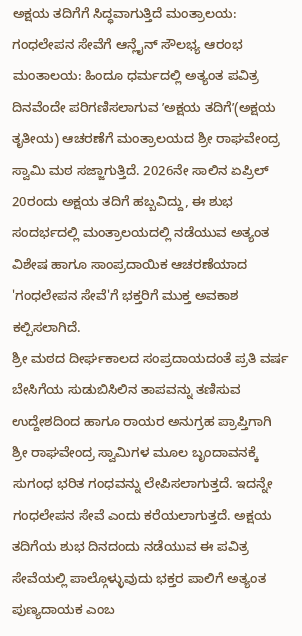ಅಕ್ಷಯ ತದಿಗೆಗೆ ಸಿದ್ಧವಾಗುತ್ತಿದೆ ಮಂತ್ರಾಲಯ: ಗಂಧಲೇಪನ ಸೇವೆಗೆ ಆನ್ಲೈನ್ ಸೌಲಭ್ಯ ಆರಂಭ
ಮಂತಾಲಯ: ಹಿಂದೂ ಧರ್ಮದಲ್ಲಿ ಅತ್ಯಂತ ಪವಿತ್ರ ದಿನವೆಂದೇ ಪರಿಗಣಿಸಲಾಗುವ ʼಅಕ್ಷಯ ತದಿಗೆʼ(ಅಕ್ಷಯ ತೃತೀಯ) ಆಚರಣೆಗೆ ಮಂತ್ರಾಲಯದ ಶ್ರೀ ರಾಘವೇಂದ್ರ ಸ್ವಾಮಿ ಮಠ ಸಜ್ಜಾಗುತ್ತಿದೆ. 2026ನೇ ಸಾಲಿನ ಏಪ್ರಿಲ್ 20ರಂದು ಅಕ್ಷಯ ತದಿಗೆ ಹಬ್ಬವಿದ್ದು, ಈ ಶುಭ ಸಂದರ್ಭದಲ್ಲಿ ಮಂತ್ರಾಲಯದಲ್ಲಿ ನಡೆಯುವ ಅತ್ಯಂತ ವಿಶೇಷ ಹಾಗೂ ಸಾಂಪ್ರದಾಯಿಕ ಆಚರಣೆಯಾದ 'ಗಂಧಲೇಪನ ಸೇವೆ'ಗೆ ಭಕ್ತರಿಗೆ ಮುಕ್ತ ಅವಕಾಶ ಕಲ್ಪಿಸಲಾಗಿದೆ.
ಶ್ರೀ ಮಠದ ದೀರ್ಘಕಾಲದ ಸಂಪ್ರದಾಯದಂತೆ ಪ್ರತಿ ವರ್ಷ ಬೇಸಿಗೆಯ ಸುಡುಬಿಸಿಲಿನ ತಾಪವನ್ನು ತಣಿಸುವ ಉದ್ದೇಶದಿಂದ ಹಾಗೂ ರಾಯರ ಅನುಗ್ರಹ ಪ್ರಾಪ್ತಿಗಾಗಿ ಶ್ರೀ ರಾಘವೇಂದ್ರ ಸ್ವಾಮಿಗಳ ಮೂಲ ಬೃಂದಾವನಕ್ಕೆ ಸುಗಂಧ ಭರಿತ ಗಂಧವನ್ನು ಲೇಪಿಸಲಾಗುತ್ತದೆ. ಇದನ್ನೇ ಗಂಧಲೇಪನ ಸೇವೆ ಎಂದು ಕರೆಯಲಾಗುತ್ತದೆ. ಅಕ್ಷಯ ತದಿಗೆಯ ಶುಭ ದಿನದಂದು ನಡೆಯುವ ಈ ಪವಿತ್ರ ಸೇವೆಯಲ್ಲಿ ಪಾಲ್ಗೊಳ್ಳುವುದು ಭಕ್ತರ ಪಾಲಿಗೆ ಅತ್ಯಂತ ಪುಣ್ಯದಾಯಕ ಎಂಬ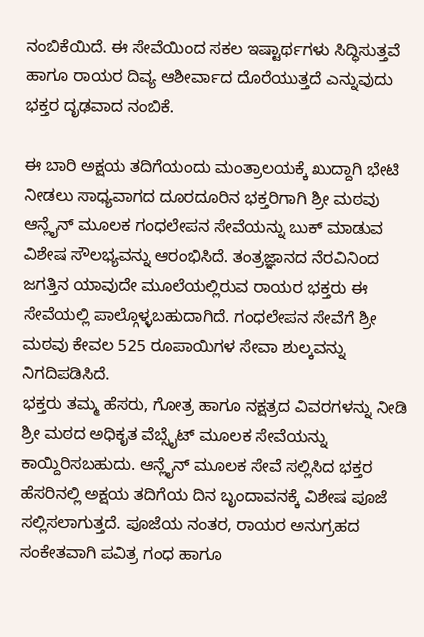ನಂಬಿಕೆಯಿದೆ. ಈ ಸೇವೆಯಿಂದ ಸಕಲ ಇಷ್ಟಾರ್ಥಗಳು ಸಿದ್ಧಿಸುತ್ತವೆ ಹಾಗೂ ರಾಯರ ದಿವ್ಯ ಆಶೀರ್ವಾದ ದೊರೆಯುತ್ತದೆ ಎನ್ನುವುದು ಭಕ್ತರ ದೃಢವಾದ ನಂಬಿಕೆ.

ಈ ಬಾರಿ ಅಕ್ಷಯ ತದಿಗೆಯಂದು ಮಂತ್ರಾಲಯಕ್ಕೆ ಖುದ್ದಾಗಿ ಭೇಟಿ ನೀಡಲು ಸಾಧ್ಯವಾಗದ ದೂರದೂರಿನ ಭಕ್ತರಿಗಾಗಿ ಶ್ರೀ ಮಠವು ಆನ್ಲೈನ್ ಮೂಲಕ ಗಂಧಲೇಪನ ಸೇವೆಯನ್ನು ಬುಕ್ ಮಾಡುವ ವಿಶೇಷ ಸೌಲಭ್ಯವನ್ನು ಆರಂಭಿಸಿದೆ. ತಂತ್ರಜ್ಞಾನದ ನೆರವಿನಿಂದ ಜಗತ್ತಿನ ಯಾವುದೇ ಮೂಲೆಯಲ್ಲಿರುವ ರಾಯರ ಭಕ್ತರು ಈ ಸೇವೆಯಲ್ಲಿ ಪಾಲ್ಗೊಳ್ಳಬಹುದಾಗಿದೆ. ಗಂಧಲೇಪನ ಸೇವೆಗೆ ಶ್ರೀ ಮಠವು ಕೇವಲ 525 ರೂಪಾಯಿಗಳ ಸೇವಾ ಶುಲ್ಕವನ್ನು ನಿಗದಿಪಡಿಸಿದೆ.
ಭಕ್ತರು ತಮ್ಮ ಹೆಸರು, ಗೋತ್ರ ಹಾಗೂ ನಕ್ಷತ್ರದ ವಿವರಗಳನ್ನು ನೀಡಿ ಶ್ರೀ ಮಠದ ಅಧಿಕೃತ ವೆಬ್ಸೈಟ್ ಮೂಲಕ ಸೇವೆಯನ್ನು ಕಾಯ್ದಿರಿಸಬಹುದು. ಆನ್ಲೈನ್ ಮೂಲಕ ಸೇವೆ ಸಲ್ಲಿಸಿದ ಭಕ್ತರ ಹೆಸರಿನಲ್ಲಿ ಅಕ್ಷಯ ತದಿಗೆಯ ದಿನ ಬೃಂದಾವನಕ್ಕೆ ವಿಶೇಷ ಪೂಜೆ ಸಲ್ಲಿಸಲಾಗುತ್ತದೆ. ಪೂಜೆಯ ನಂತರ, ರಾಯರ ಅನುಗ್ರಹದ ಸಂಕೇತವಾಗಿ ಪವಿತ್ರ ಗಂಧ ಹಾಗೂ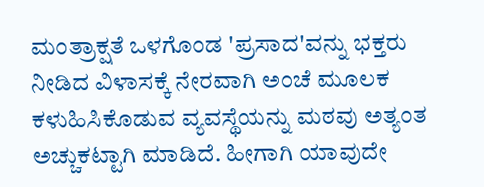ಮಂತ್ರಾಕ್ಷತೆ ಒಳಗೊಂಡ 'ಪ್ರಸಾದ'ವನ್ನು ಭಕ್ತರು ನೀಡಿದ ವಿಳಾಸಕ್ಕೆ ನೇರವಾಗಿ ಅಂಚೆ ಮೂಲಕ ಕಳುಹಿಸಿಕೊಡುವ ವ್ಯವಸ್ಥೆಯನ್ನು ಮಠವು ಅತ್ಯಂತ ಅಚ್ಚುಕಟ್ಟಾಗಿ ಮಾಡಿದೆ. ಹೀಗಾಗಿ ಯಾವುದೇ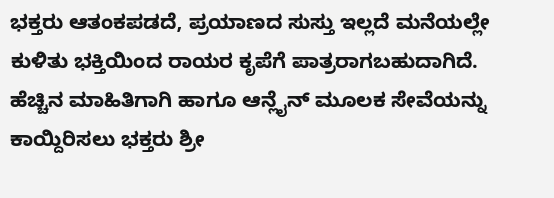ಭಕ್ತರು ಆತಂಕಪಡದೆ, ಪ್ರಯಾಣದ ಸುಸ್ತು ಇಲ್ಲದೆ ಮನೆಯಲ್ಲೇ ಕುಳಿತು ಭಕ್ತಿಯಿಂದ ರಾಯರ ಕೃಪೆಗೆ ಪಾತ್ರರಾಗಬಹುದಾಗಿದೆ.
ಹೆಚ್ಚಿನ ಮಾಹಿತಿಗಾಗಿ ಹಾಗೂ ಆನ್ಲೈನ್ ಮೂಲಕ ಸೇವೆಯನ್ನು ಕಾಯ್ದಿರಿಸಲು ಭಕ್ತರು ಶ್ರೀ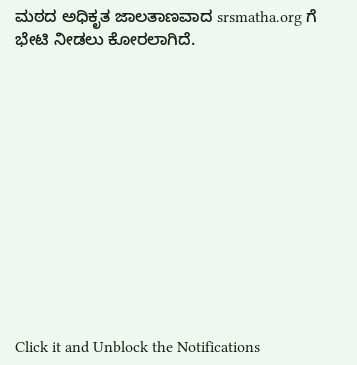ಮಠದ ಅಧಿಕೃತ ಜಾಲತಾಣವಾದ srsmatha.org ಗೆ ಭೇಟಿ ನೀಡಲು ಕೋರಲಾಗಿದೆ.












Click it and Unblock the Notifications